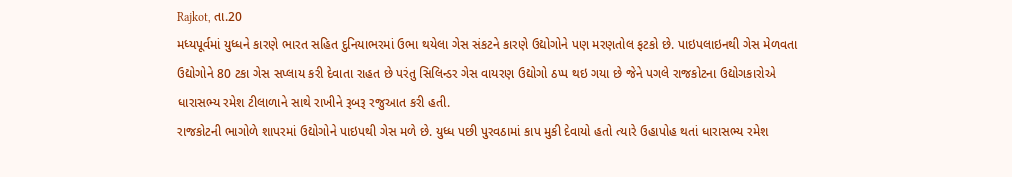Rajkot, તા.20
મધ્યપૂર્વમાં યુધ્ધને કારણે ભારત સહિત દુનિયાભરમાં ઉભા થયેલા ગેસ સંકટને કારણે ઉદ્યોગોને પણ મરણતોલ ફટકો છે. પાઇપલાઇનથી ગેસ મેળવતા ઉદ્યોગોને 80 ટકા ગેસ સપ્લાય કરી દેવાતા રાહત છે પરંતુ સિલિન્ડર ગેસ વાયરણ ઉદ્યોગો ઠપ્પ થઇ ગયા છે જેને પગલે રાજકોટના ઉદ્યોગકારોએ ધારાસભ્ય રમેશ ટીલાળાને સાથે રાખીને રૂબરૂ રજુઆત કરી હતી.
રાજકોટની ભાગોળે શાપરમાં ઉદ્યોગોને પાઇપથી ગેસ મળે છે. યુધ્ધ પછી પુરવઠામાં કાપ મુકી દેવાયો હતો ત્યારે ઉહાપોહ થતાં ધારાસભ્ય રમેશ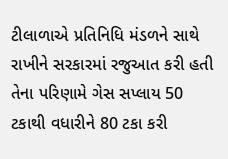ટીલાળાએ પ્રતિનિધિ મંડળને સાથે રાખીને સરકારમાં રજુઆત કરી હતી તેના પરિણામે ગેસ સપ્લાય 50 ટકાથી વધારીને 80 ટકા કરી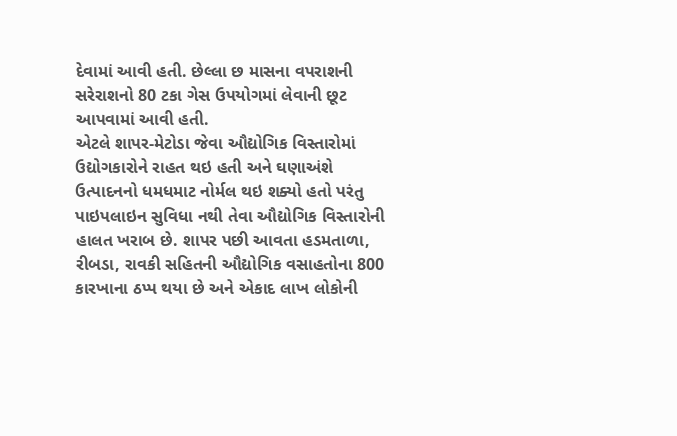દેવામાં આવી હતી. છેલ્લા છ માસના વપરાશની સરેરાશનો 80 ટકા ગેસ ઉપયોગમાં લેવાની છૂટ આપવામાં આવી હતી.
એટલે શાપર-મેટોડા જેવા ઔદ્યોગિક વિસ્તારોમાં ઉદ્યોગકારોને રાહત થઇ હતી અને ઘણાઅંશે ઉત્પાદનનો ધમધમાટ નોર્મલ થઇ શક્યો હતો પરંતુ પાઇપલાઇન સુવિધા નથી તેવા ઔદ્યોગિક વિસ્તારોની હાલત ખરાબ છે. શાપર પછી આવતા હડમતાળા, રીબડા, રાવકી સહિતની ઔદ્યોગિક વસાહતોના 800 કારખાના ઠપ્પ થયા છે અને એકાદ લાખ લોકોની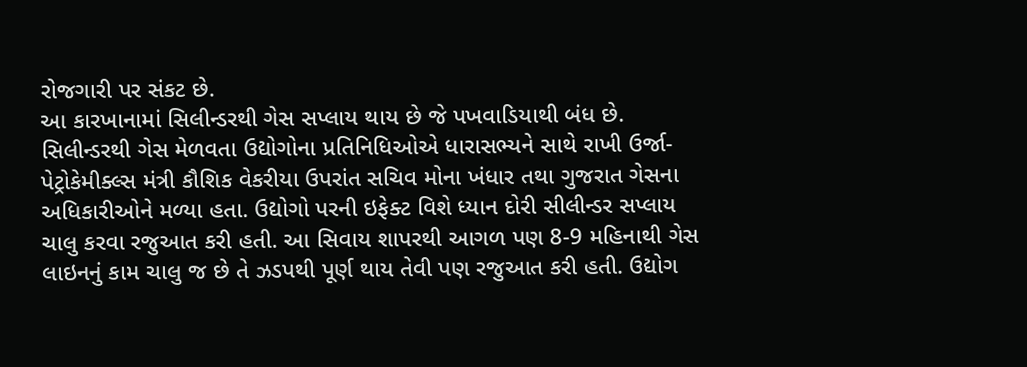રોજગારી પર સંકટ છે.
આ કારખાનામાં સિલીન્ડરથી ગેસ સપ્લાય થાય છે જે પખવાડિયાથી બંધ છે. સિલીન્ડરથી ગેસ મેળવતા ઉદ્યોગોના પ્રતિનિધિઓએ ધારાસભ્યને સાથે રાખી ઉર્જા-પેટ્રોકેમીક્લ્સ મંત્રી કૌશિક વેકરીયા ઉપરાંત સચિવ મોના ખંધાર તથા ગુજરાત ગેસના અધિકારીઓને મળ્યા હતા. ઉદ્યોગો પરની ઇફેક્ટ વિશે ધ્યાન દોરી સીલીન્ડર સપ્લાય ચાલુ કરવા રજુઆત કરી હતી. આ સિવાય શાપરથી આગળ પણ 8-9 મહિનાથી ગેસ લાઇનનું કામ ચાલુ જ છે તે ઝડપથી પૂર્ણ થાય તેવી પણ રજુઆત કરી હતી. ઉદ્યોગ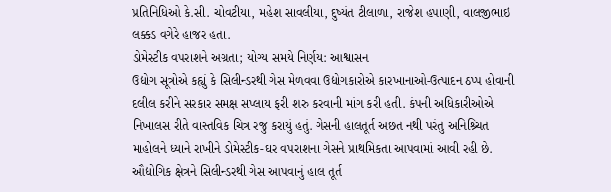પ્રતિનિધિઓ કે.સી. ચોવટીયા, મહેશ સાવલીયા, દુષ્યંત ટીલાળા, રાજેશ હપાણી, વાલજીભાઇ લક્કડ વગેરે હાજર હતા.
ડોમેસ્ટીક વપરાશને અગ્રતા; યોગ્ય સમયે નિર્ણય: આશ્વાસન
ઉદ્યોગ સૂત્રોએ કહ્યું કે સિલીન્ડરથી ગેસ મેળવવા ઉદ્યોગકારોએ કારખાનાઓ-ઉત્પાદન ઠપ્પ હોવાની દલીલ કરીને સરકાર સમક્ષ સપ્લાય ફરી શરુ કરવાની માંગ કરી હતી. કંપની અધિકારીઓએ નિખાલસ રીતે વાસ્તવિક ચિત્ર રજુ કરાયું હતું. ગેસની હાલતૂર્ત અછત નથી પરંતુ અનિશ્ર્ચિત માહોલને ધ્યાને રાખીને ડોમેસ્ટીક-ઘર વપરાશના ગેસને પ્રાથમિકતા આપવામાં આવી રહી છે. ઔદ્યોગિક ક્ષેત્રને સિલીન્ડરથી ગેસ આપવાનું હાલ તૂર્ત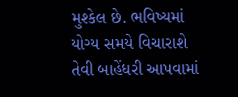મુશ્કેલ છે. ભવિષ્યમાં યોગ્ય સમયે વિચારાશે તેવી બાહેંધરી આપવામાં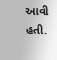આવી હતી.